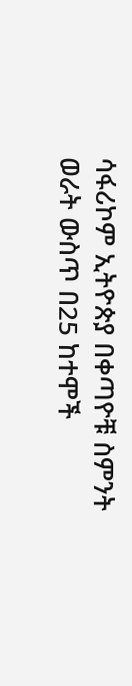ሳፋሪኮም ኢትዮጵያ በቀጣዮቹ ስምንት ወራት ውስጥ በ25 ከተሞች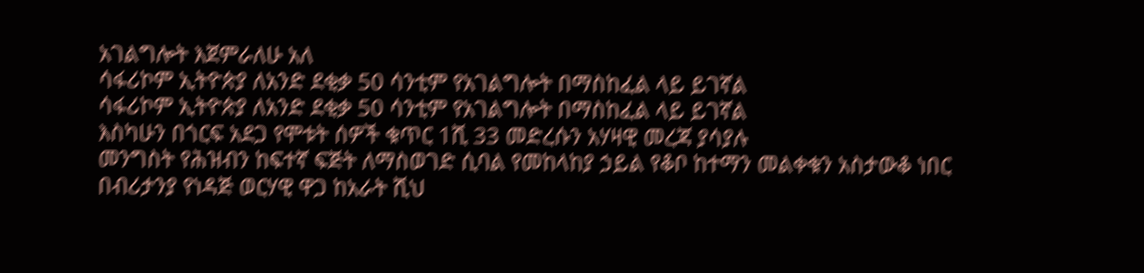አገልግሎት እጀምራለሁ አለ
ሳፋሪኮም ኢትዮጵያ ለአንድ ደቂቃ 50 ሳንቲም የአገልግሎት በማስከፈል ላይ ይገኛል
ሳፋሪኮም ኢትዮጵያ ለአንድ ደቂቃ 50 ሳንቲም የአገልግሎት በማስከፈል ላይ ይገኛል
እስካሁን በጎርፍ አደጋ የሞቱት ሰዎች ቁጥር 1ሺ 33 መድረሱን አሃዛዊ መረጃ ያሳያሉ
መንግስት የሕዝብን ከፍተኛ ፍጅት ለማስወገድ ሲባል የመከላከያ ኃይል የቆቦ ከተማን መልቀቁን አስታውቆ ነበር
በብሪታንያ የነዳጅ ወርሃዊ ዋጋ ከአራት ሺህ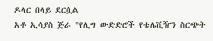ዶላር በላይ ደርሷል
አቶ ኢሳያስ ጅራ "የሊግ ውድድሮች የቴሌቪዥን ስርጭት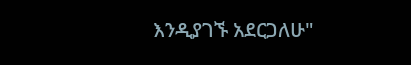እንዲያገኙ አደርጋለሁ"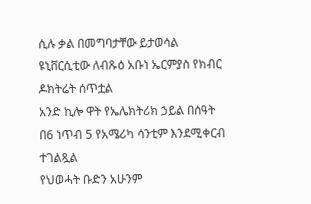ሲሉ ቃል በመግባታቸው ይታወሳል
ዩኒቨርሲቲው ለብጹዕ አቡነ ኤርምያስ የክብር ዶክትሬት ሰጥቷል
አንድ ኪሎ ዋት የኤሌክትሪክ ኃይል በሰዓት በ6 ነጥብ 5 የአሜሪካ ሳንቲም እንደሚቀርብ ተገልጿል
የህወሓት ቡድን አሁንም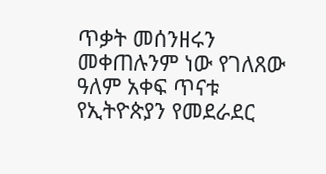ጥቃት መሰንዘሩን መቀጠሉንም ነው የገለጸው
ዓለም አቀፍ ጥናቱ የኢትዮጵያን የመደራደር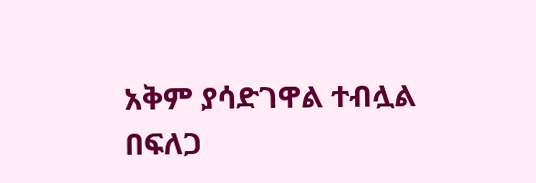አቅም ያሳድገዋል ተብሏል
በፍለጋ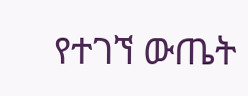የተገኘ ውጤት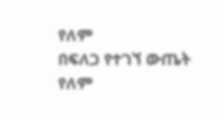የለም
በፍለጋ የተገኘ ውጤት የለም